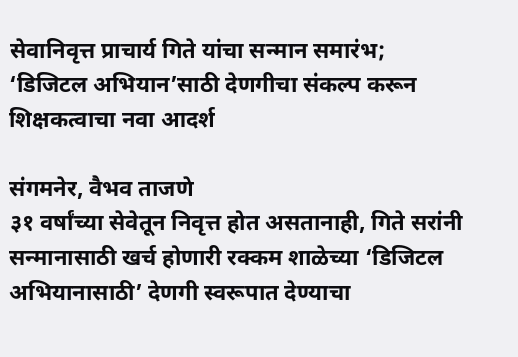सेवानिवृत्त प्राचार्य गिते यांचा सन्मान समारंभ; ‘डिजिटल अभियान’साठी देणगीचा संकल्प करून शिक्षकत्वाचा नवा आदर्श

संगमनेर, वैभव ताजणे
३१ वर्षांच्या सेवेतून निवृत्त होत असतानाही, गिते सरांनी सन्मानासाठी खर्च होणारी रक्कम शाळेच्या ‘डिजिटल अभियानासाठी’ देणगी स्वरूपात देण्याचा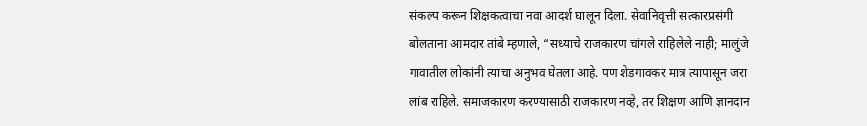संकल्प करून शिक्षकत्वाचा नवा आदर्श घालून दिला. सेवानिवृत्ती सत्कारप्रसंगी बोलताना आमदार तांबे म्हणाले, “सध्याचे राजकारण चांगले राहिलेले नाही; मालुंजे गावातील लोकांनी त्याचा अनुभव घेतला आहे. पण शेडगावकर मात्र त्यापासून जरा लांब राहिले. समाजकारण करण्यासाठी राजकारण नव्हे, तर शिक्षण आणि ज्ञानदान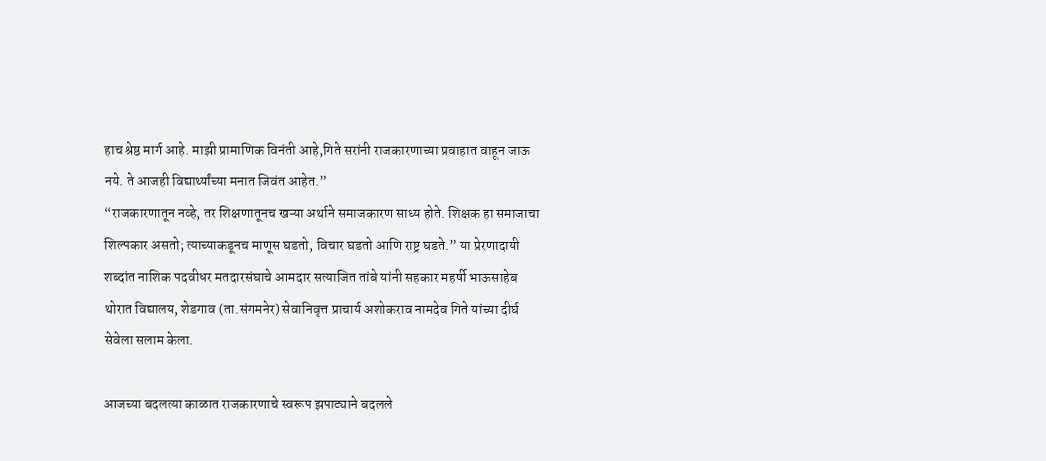हाच श्रेष्ठ मार्ग आहे. माझी प्रामाणिक विनंती आहे,गिते सरांनी राजकारणाच्या प्रवाहात वाहून जाऊ नये. ते आजही विद्यार्थ्यांच्या मनात जिवंत आहेत.”
“राजकारणातून नव्हे, तर शिक्षणातूनच खऱ्या अर्थाने समाजकारण साध्य होते. शिक्षक हा समाजाचा शिल्पकार असतो; त्याच्याकडूनच माणूस घडतो, विचार घडतो आणि राष्ट्र घडते.” या प्रेरणादायी शब्दांत नाशिक पदवीधर मतदारसंघाचे आमदार सत्याजित तांबे यांनी सहकार महर्षी भाऊसाहेब थोरात विद्यालय, शेडगाव (ता.संगमनेर) सेवानिवृत्त प्राचार्य अशोकराव नामदेव गिते यांच्या दीर्घ सेवेला सलाम केला.

आजच्या बदलत्या काळात राजकारणाचे स्वरूप झपाट्याने बदलले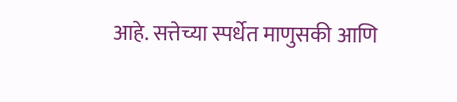आहे. सत्तेच्या स्पर्धेत माणुसकी आणि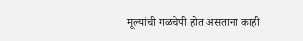मूल्यांची गळचेपी होत असताना काही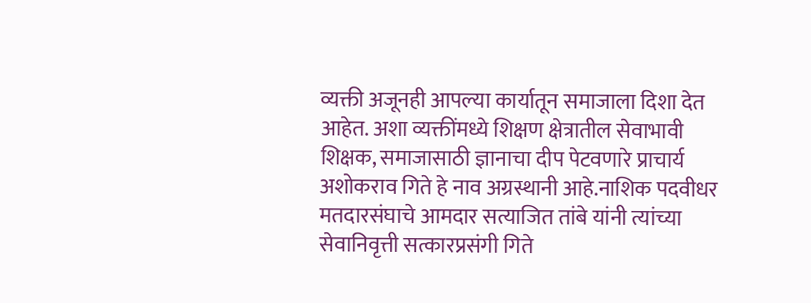व्यक्ती अजूनही आपल्या कार्यातून समाजाला दिशा देत आहेत. अशा व्यक्तींमध्ये शिक्षण क्षेत्रातील सेवाभावी शिक्षक, समाजासाठी ज्ञानाचा दीप पेटवणारे प्राचार्य अशोकराव गिते हे नाव अग्रस्थानी आहे.नाशिक पदवीधर मतदारसंघाचे आमदार सत्याजित तांबे यांनी त्यांच्या सेवानिवृत्ती सत्कारप्रसंगी गिते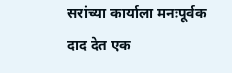सरांच्या कार्याला मनःपूर्वक दाद देत एक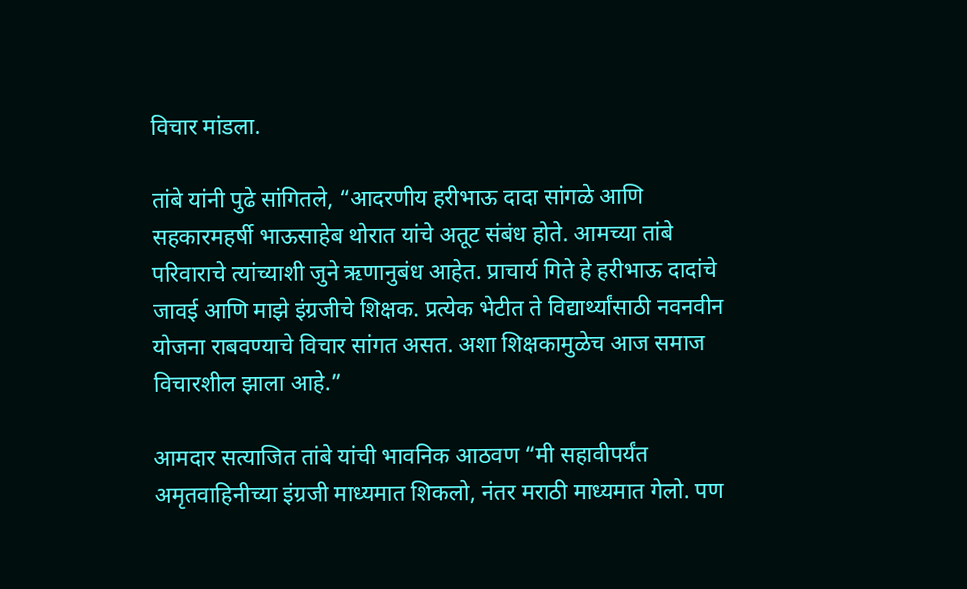विचार मांडला.

तांबे यांनी पुढे सांगितले, “आदरणीय हरीभाऊ दादा सांगळे आणि सहकारमहर्षी भाऊसाहेब थोरात यांचे अतूट संबंध होते. आमच्या तांबे परिवाराचे त्यांच्याशी जुने ऋणानुबंध आहेत. प्राचार्य गिते हे हरीभाऊ दादांचे जावई आणि माझे इंग्रजीचे शिक्षक. प्रत्येक भेटीत ते विद्यार्थ्यांसाठी नवनवीन योजना राबवण्याचे विचार सांगत असत. अशा शिक्षकामुळेच आज समाज विचारशील झाला आहे.”

आमदार सत्याजित तांबे यांची भावनिक आठवण “मी सहावीपर्यंत अमृतवाहिनीच्या इंग्रजी माध्यमात शिकलो, नंतर मराठी माध्यमात गेलो. पण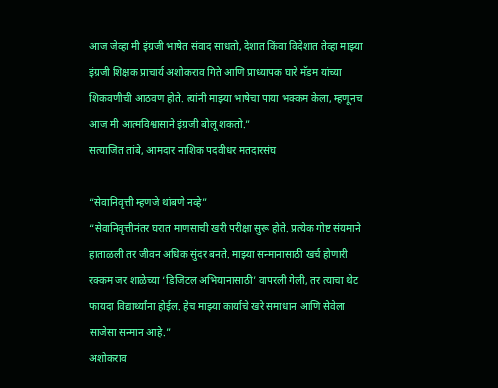आज जेव्हा मी इंग्रजी भाषेत संवाद साधतो, देशात किंवा विदेशात तेव्हा माझ्या इंग्रजी शिक्षक प्राचार्य अशोकराव गिते आणि प्राध्यापक घारे मॅडम यांच्या शिकवणीची आठवण होते. त्यांनी माझ्या भाषेचा पाया भक्कम केला, म्हणूनच आज मी आत्मविश्वासाने इंग्रजी बोलू शकतो.”
सत्याजित तांबे, आमदार नाशिक पदवीधर मतदारसंघ

“सेवानिवृत्ती म्हणजे थांबणे नव्हे”
“सेवानिवृत्तीनंतर घरात माणसाची खरी परीक्षा सुरू होते. प्रत्येक गोष्ट संयमाने हाताळली तर जीवन अधिक सुंदर बनते. माझ्या सन्मानासाठी खर्च होणारी रक्कम जर शाळेच्या ‘डिजिटल अभियानासाठी’ वापरली गेली, तर त्याचा थेट फायदा विद्यार्थ्यांना होईल. हेच माझ्या कार्याचे खरे समाधान आणि सेवेला साजेसा सन्मान आहे.”
अशोकराव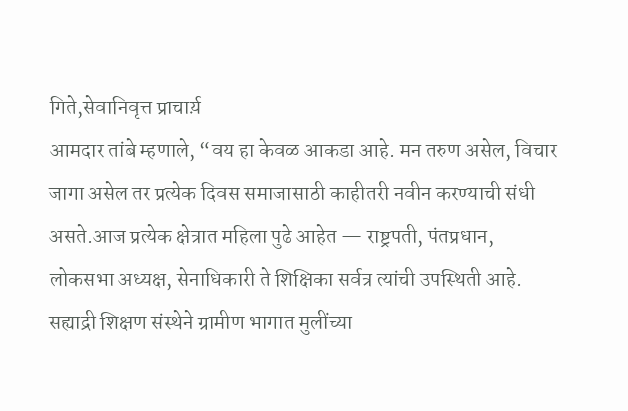गिते,सेवानिवृत्त प्राचार्य़
आमदार तांबे म्हणाले, “वय हा केवळ आकडा आहे. मन तरुण असेल, विचार जागा असेल तर प्रत्येक दिवस समाजासाठी काहीतरी नवीन करण्याची संधी असते.आज प्रत्येक क्षेत्रात महिला पुढे आहेत — राष्ट्रपती, पंतप्रधान, लोकसभा अध्यक्ष, सेनाधिकारी ते शिक्षिका सर्वत्र त्यांची उपस्थिती आहे. सह्याद्री शिक्षण संस्थेने ग्रामीण भागात मुलींच्या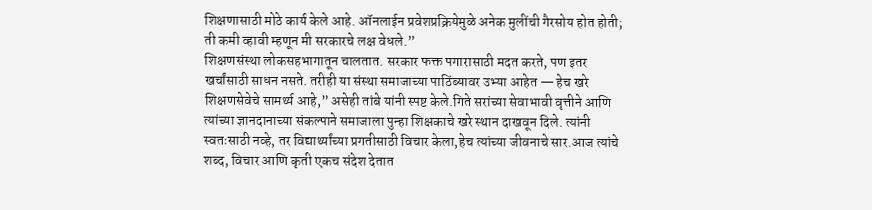शिक्षणासाठी मोठे कार्य केले आहे. ऑनलाईन प्रवेशप्रक्रियेमुळे अनेक मुलींची गैरसोय होत होती; ती कमी व्हावी म्हणून मी सरकारचे लक्ष वेधले.”
शिक्षणसंस्था लोकसहभागातून चालतात. सरकार फक्त पगारासाठी मदत करते, पण इतर खर्चांसाठी साधन नसते. तरीही या संस्था समाजाच्या पाठिंब्यावर उभ्या आहेत — हेच खरे शिक्षणसेवेचे सामर्थ्य आहे,” असेही तांबे यांनी स्पष्ट केले.गिते सरांच्या सेवाभावी वृत्तीने आणि त्यांच्या ज्ञानदानाच्या संकल्पाने समाजाला पुन्हा शिक्षकाचे खरे स्थान दाखवून दिले. त्यांनी स्वतःसाठी नव्हे, तर विद्यार्थ्यांच्या प्रगतीसाठी विचार केला,हेच त्यांच्या जीवनाचे सार.आज त्यांचे शब्द, विचार आणि कृती एकच संदेश देतात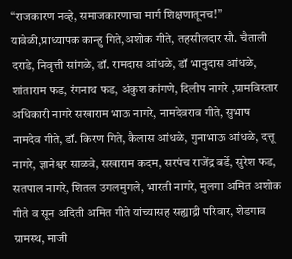“राजकारण नव्हे, समाजकारणाचा मार्ग शिक्षणातूनच!”
यावेळी,प्राध्यापक कान्हु गिते,अशोक गीते, तहसीलदार सौ. चैताली दराडे, निवृत्ती सांगळे, डॉ. रामदास आंधळे, डॉ भानुदास आंधळे, शांताराम फड, रंगनाथ फड, अंकुश कांगणे, दिलीप नागरे ,ग्रामविस्तार अधिकारी नागरे सखाराम भाऊ नागरे, नामदेवराव गीते, सुभाष नामदेव गीते, डॉ. किरण गिते, कैलास आंधळे, गुनाभाऊ आंधळे, दत्तू नागरे, ज्ञानेश्वर साळवे, सखाराम कदम, सरपंच राजेंद्र बर्डे, सुरेश फड, सतपाल नागरे, शितल उगलमुगले, भारती नागरे, मुलगा अमित अशोक गीते व सून अदिती अमित गीते यांच्यासह सह्याद्री परिवार, शेडगाव ग्रामस्थ, माजी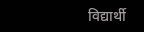विद्यार्थी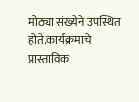मोठ्या संख्येने उपस्थित होते.कार्यक्रमाचे प्रास्ताविक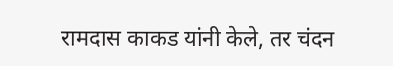रामदास काकड यांनी केले, तर चंदन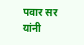पवार सर यांनी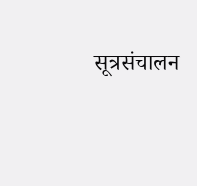सूत्रसंचालन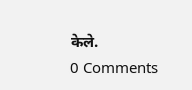केले.
0 Comments